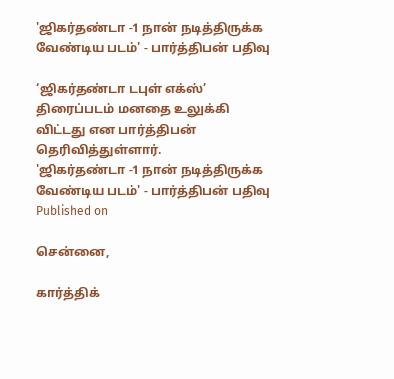'ஜிகர்தண்டா -1 நான் நடித்திருக்க வேண்டிய படம்' - பார்த்திபன் பதிவு

‘ஜிகர்தண்டா டபுள் எக்ஸ்’ திரைப்படம் மனதை உலுக்கி விட்டது என பார்த்திபன் தெரிவித்துள்ளார்.
'ஜிகர்தண்டா -1 நான் நடித்திருக்க வேண்டிய படம்' - பார்த்திபன் பதிவு
Published on

சென்னை,

கார்த்திக்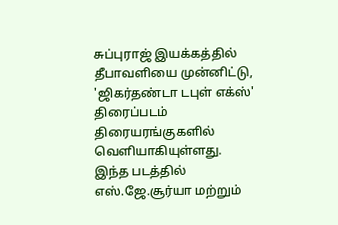சுப்புராஜ் இயக்கத்தில் தீபாவளியை முன்னிட்டு, 'ஜிகர்தண்டா டபுள் எக்ஸ்' திரைப்படம் திரையரங்குகளில் வெளியாகியுள்ளது. இந்த படத்தில் எஸ்.ஜே.சூர்யா மற்றும்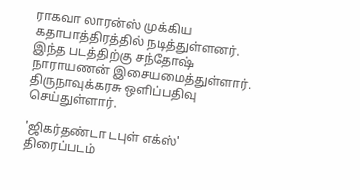ராகவா லாரன்ஸ் முக்கிய கதாபாத்திரத்தில் நடித்துள்ளனர். இந்த படத்திற்கு சந்தோஷ் நாராயணன் இசையமைத்துள்ளார். திருநாவுக்கரசு ஒளிப்பதிவு செய்துள்ளார்.

'ஜிகர்தண்டா டபுள் எக்ஸ்' திரைப்படம்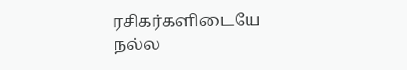ரசிகர்களிடையே நல்ல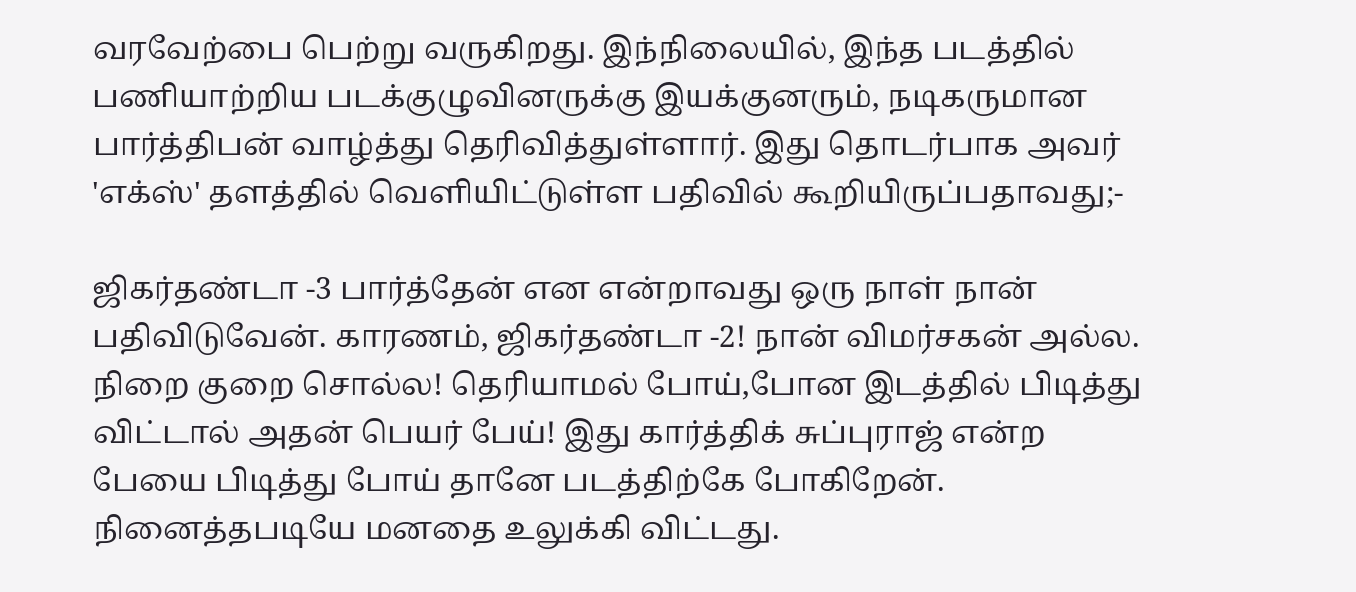வரவேற்பை பெற்று வருகிறது. இந்நிலையில், இந்த படத்தில் பணியாற்றிய படக்குழுவினருக்கு இயக்குனரும், நடிகருமான பார்த்திபன் வாழ்த்து தெரிவித்துள்ளார். இது தொடர்பாக அவர் 'எக்ஸ்' தளத்தில் வெளியிட்டுள்ள பதிவில் கூறியிருப்பதாவது;-

ஜிகர்தண்டா -3 பார்த்தேன் என என்றாவது ஒரு நாள் நான் பதிவிடுவேன். காரணம், ஜிகர்தண்டா -2! நான் விமர்சகன் அல்ல. நிறை குறை சொல்ல! தெரியாமல் போய்,போன இடத்தில் பிடித்து விட்டால் அதன் பெயர் பேய்! இது கார்த்திக் சுப்புராஜ் என்ற பேயை பிடித்து போய் தானே படத்திற்கே போகிறேன். நினைத்தபடியே மனதை உலுக்கி விட்டது.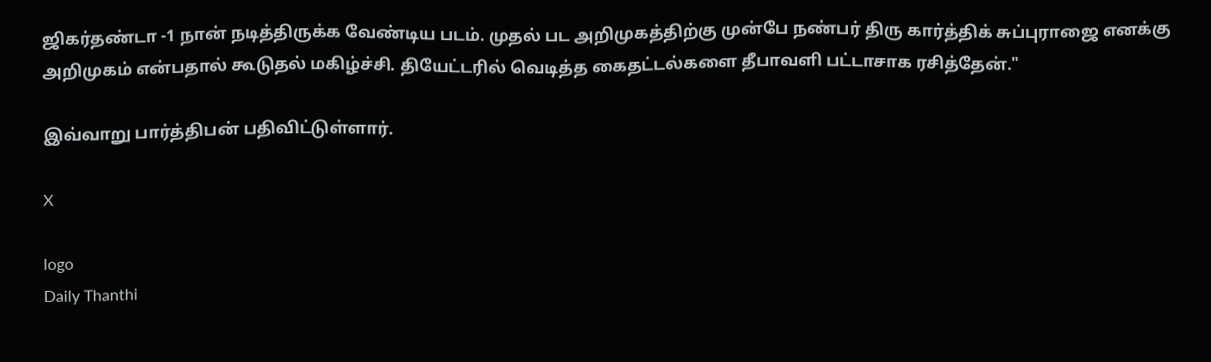ஜிகர்தண்டா -1 நான் நடித்திருக்க வேண்டிய படம். முதல் பட அறிமுகத்திற்கு முன்பே நண்பர் திரு கார்த்திக் சுப்புராஜை எனக்கு அறிமுகம் என்பதால் கூடுதல் மகிழ்ச்சி. தியேட்டரில் வெடித்த கைதட்டல்களை தீபாவளி பட்டாசாக ரசித்தேன்."

இவ்வாறு பார்த்திபன் பதிவிட்டுள்ளார்.

X

logo
Daily Thanthi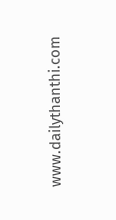www.dailythanthi.com